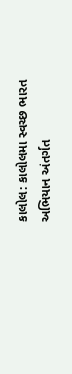કાલોલ: કાલોલમા સ્વચ્છ ભારત અભિયાન અંતર્ગત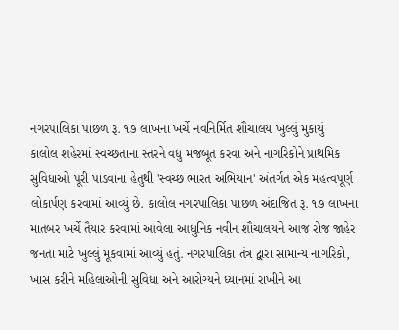નગરપાલિકા પાછળ રૂ. ૧૭ લાખના ખર્ચે નવનિર્મિત શૌચાલય ખુલ્લું મુકાયું
કાલોલ શહેરમાં સ્વચ્છતાના સ્તરને વધુ મજબૂત કરવા અને નાગરિકોને પ્રાથમિક સુવિધાઓ પૂરી પાડવાના હેતુથી 'સ્વચ્છ ભારત અભિયાન' અંતર્ગત એક મહત્વપૂર્ણ લોકાર્પણ કરવામાં આવ્યું છે. કાલોલ નગરપાલિકા પાછળ અંદાજિત રૂ. ૧૭ લાખના માતબર ખર્ચે તૈયાર કરવામાં આવેલા આધુનિક નવીન શૌચાલયને આજ રોજ જાહેર જનતા માટે ખુલ્લું મૂકવામાં આવ્યું હતું. નગરપાલિકા તંત્ર દ્વારા સામાન્ય નાગરિકો, ખાસ કરીને મહિલાઓની સુવિધા અને આરોગ્યને ધ્યાનમાં રાખીને આ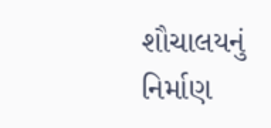શૌચાલયનું નિર્માણ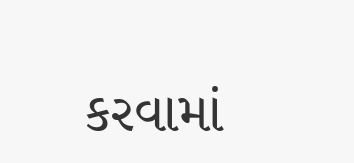કરવામાં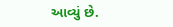આવ્યું છે.